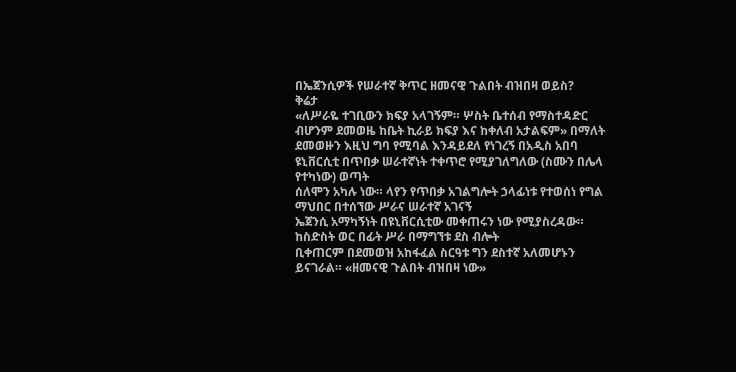በኤጀንሲዎች የሠራተኛ ቅጥር ዘመናዊ ጉልበት ብዝበዛ ወይስ?
ቅሬታ
«ለሥራዬ ተገቢውን ክፍያ አላገኝም። ሦስት ቤተሰብ የማስተዳድር ብሆንም ደመወዜ ከቤት ኪራይ ክፍያ እና ከቀለብ አታልፍም» በማለት ደመወዙን እዚህ ግባ የሚባል እንዳይደለ የነገረኝ በአዲስ አበባ ዩኒቨርሲቲ በጥበቃ ሠራተኛነት ተቀጥሮ የሚያገለግለው (ስሙን በሌላ የተካነው) ወጣት
ሰለሞን አካሉ ነው። ላየን የጥበቃ አገልግሎት ኃላፊነቱ የተወሰነ የግል ማህበር በተሰኘው ሥራና ሠራተኛ አገናኝ
ኤጀንሲ አማካኝነት በዩኒቨርሲቲው መቀጠሩን ነው የሚያስረዳው። ከስድስት ወር በፊት ሥራ በማግኘቱ ደስ ብሎት
ቢቀጠርም በደመወዝ አከፋፈል ስርዓቱ ግን ደስተኛ አለመሆኑን ይናገራል። «ዘመናዊ ጉልበት ብዝበዛ ነው»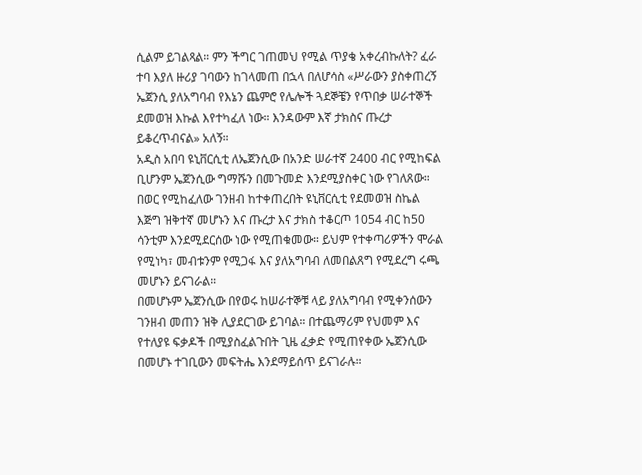ሲልም ይገልጻል። ምን ችግር ገጠመህ የሚል ጥያቄ አቀረብኩለት? ፈራ ተባ እያለ ዙሪያ ገባውን ከገላመጠ በኋላ በለሆሳስ «ሥራውን ያስቀጠረኝ ኤጀንሲ ያለአግባብ የእኔን ጨምሮ የሌሎች ጓደኞቼን የጥበቃ ሠራተኞች ደመወዝ እኩል እየተካፈለ ነው። እንዳውም እኛ ታክስና ጡረታ ይቆረጥብናል» አለኝ።
አዲስ አበባ ዩኒቨርሲቲ ለኤጀንሲው በአንድ ሠራተኛ 2400 ብር የሚከፍል ቢሆንም ኤጀንሲው ግማሹን በመጉመድ እንደሚያስቀር ነው የገለጸው። በወር የሚከፈለው ገንዘብ ከተቀጠረበት ዩኒቨርሲቲ የደመወዝ ስኬል እጅግ ዝቅተኛ መሆኑን እና ጡረታ እና ታክስ ተቆርጦ 1054 ብር ከ50 ሳንቲም እንደሚደርሰው ነው የሚጠቁመው። ይህም የተቀጣሪዎችን ሞራል የሚነካ፣ መብቱንም የሚጋፋ እና ያለአግባብ ለመበልጸግ የሚደረግ ሩጫ መሆኑን ይናገራል።
በመሆኑም ኤጀንሲው በየወሩ ከሠራተኞቹ ላይ ያለአግባብ የሚቀንሰውን ገንዘብ መጠን ዝቅ ሊያደርገው ይገባል። በተጨማሪም የህመም እና የተለያዩ ፍቃዶች በሚያስፈልጉበት ጊዜ ፈቃድ የሚጠየቀው ኤጀንሲው በመሆኑ ተገቢውን መፍትሔ እንደማይሰጥ ይናገራሉ።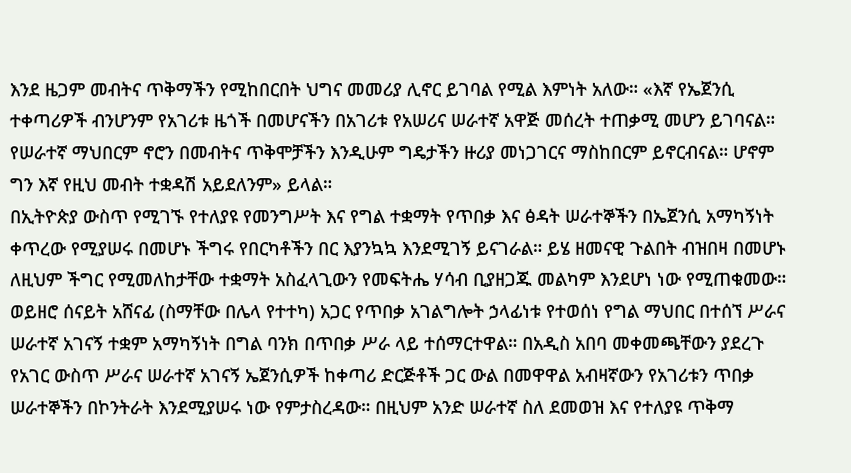እንደ ዜጋም መብትና ጥቅማችን የሚከበርበት ህግና መመሪያ ሊኖር ይገባል የሚል እምነት አለው። «እኛ የኤጀንሲ ተቀጣሪዎች ብንሆንም የአገሪቱ ዜጎች በመሆናችን በአገሪቱ የአሠሪና ሠራተኛ አዋጅ መሰረት ተጠቃሚ መሆን ይገባናል። የሠራተኛ ማህበርም ኖሮን በመብትና ጥቅሞቻችን እንዲሁም ግዴታችን ዙሪያ መነጋገርና ማስከበርም ይኖርብናል። ሆኖም ግን እኛ የዚህ መብት ተቋዳሽ አይደለንም» ይላል።
በኢትዮጵያ ውስጥ የሚገኙ የተለያዩ የመንግሥት እና የግል ተቋማት የጥበቃ እና ፅዳት ሠራተኞችን በኤጀንሲ አማካኝነት ቀጥረው የሚያሠሩ በመሆኑ ችግሩ የበርካቶችን በር እያንኳኳ እንደሚገኝ ይናገራል። ይሄ ዘመናዊ ጉልበት ብዝበዛ በመሆኑ ለዚህም ችግር የሚመለከታቸው ተቋማት አስፈላጊውን የመፍትሔ ሃሳብ ቢያዘጋጁ መልካም እንደሆነ ነው የሚጠቁመው።
ወይዘሮ ሰናይት አሸናፊ (ስማቸው በሌላ የተተካ) አጋር የጥበቃ አገልግሎት ኃላፊነቱ የተወሰነ የግል ማህበር በተሰኘ ሥራና ሠራተኛ አገናኝ ተቋም አማካኝነት በግል ባንክ በጥበቃ ሥራ ላይ ተሰማርተዋል። በአዲስ አበባ መቀመጫቸውን ያደረጉ የአገር ውስጥ ሥራና ሠራተኛ አገናኝ ኤጀንሲዎች ከቀጣሪ ድርጅቶች ጋር ውል በመዋዋል አብዛኛውን የአገሪቱን ጥበቃ ሠራተኞችን በኮንትራት እንደሚያሠሩ ነው የምታስረዳው። በዚህም አንድ ሠራተኛ ስለ ደመወዝ እና የተለያዩ ጥቅማ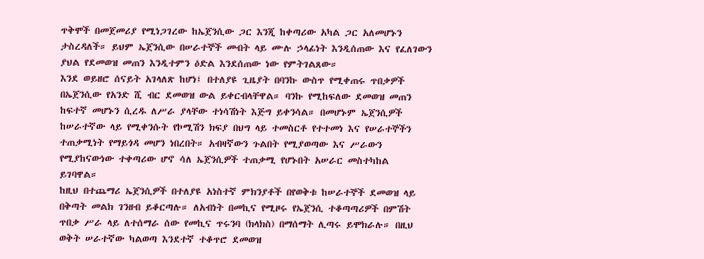ጥቅሞች በመጀመሪያ የሚነጋገረው ከኤጀንሲው ጋር እንጂ ከቀጣሪው አካል ጋር አለመሆኑን ታስረዳለች። ይህም ኤጀንሲው በሠራተኞች መብት ላይ ሙሉ ኃላፊነት እንዲሰጠው እና የፈለገውን ያህል የደመወዝ መጠን እንዲተምን ዕድል እንደሰጠው ነው የምትገልጸው።
እንደ ወይዘሮ ሰናይት አገላለጽ ከሆነ፤ በተለያዩ ጊዜያት በባንኩ ውስጥ የሚቀጠሩ ጥበቃዎች በኤጀንሲው የአንድ ሺ ብር ደመወዝ ውል ይቀርብላቸዋል። ባንኩ የሚከፍለው ደመወዝ መጠን ከፍተኛ መሆኑን ሲረዱ ለሥራ ያላቸው ተነሳሽነት እጅግ ይቀንሳል። በመሆኑም ኤጀንሲዎች ከሠራተኛው ላይ የሚቀንሱት የኮሚሽን ክፍያ በህግ ላይ ተመስርቶ የተተመነ እና የሠራተኞችን ተጠቃሚነት የማይጎዳ መሆን ነበረበት። አብዛኛውን ጉልበት የሚያወጣው እና ሥራውን የሚያከናውነው ተቀጣሪው ሆኖ ሳለ ኤጀንሲዎች ተጠቃሚ የሆኑበት አሠራር መስተካከል ይገባዋል።
ከዚህ በተጨማሪ ኤጀንሲዎች በተለያዩ አነስተኛ ምክንያቶች በየወቅቱ ከሠራተኞች ደመወዝ ላይ በቅጣት መልክ ገንዘብ ይቆርጣሉ። ለአብነት በመኪና የሚዞሩ የኤጀንሲ ተቆጣጣሪዎች በምሽት ጥበቃ ሥራ ላይ ለተሰማራ ሰው የመኪና ጥሩንባ (ክላክስ) በማሰማት ሊጣሩ ይሞክራሉ። በዚህ ወቅት ሠራተኛው ካልወጣ እንደተኛ ተቆጥሮ ደመወዝ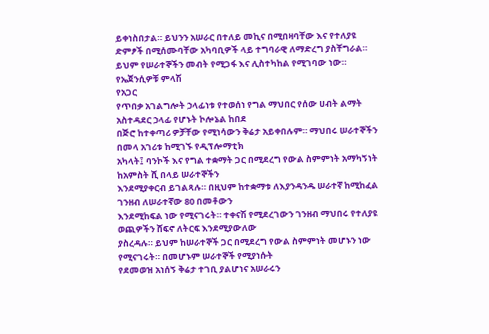ይቀነስበታል። ይህንን አሠራር በተለይ መኪና በሚበዛባቸው እና የተለያዩ ድምፆች በሚሰሙባቸው አካባቢዎች ላይ ተግባራዊ ለማድረግ ያስቸግራል። ይህም የሠራተኞችን መብት የሚጋፋ እና ሊስተካከል የሚገባው ነው።
የኤጀንሲዎቹ ምላሽ
የአጋር
የጥበቃ አገልግሎት ኃላፊነቱ የተወሰነ የግል ማህበር የሰው ሀብት ልማት አስተዳደር ኃላፊ የሆኑት ኮሎኔል ከበደ
በጅሮ ከተቀጣሪ ዎቻቸው የሚነሳውን ቅሬታ አይቀበሉም። ማህበሩ ሠራተኞችን በመላ አገሪቱ ከሚገኙ የዲፕሎማቲክ
አካላት፤ ባንኮች እና የግል ተቋማት ጋር በሚደረግ የውል ስምምነት አማካኝነት ከአምስት ሺ በላይ ሠራተኞችን
እንደሚያቀርብ ይገልጻሉ። በዚህም ከተቋማቱ ለእያንዳንዱ ሠራተኛ ከሚከፈል ገንዘብ ለሠራተኛው 80 በመቶውን
እንደሚከፍል ነው የሚናገሩት። ተቀናሽ የሚደረገውን ገንዘብ ማህበሩ የተለያዩ ወጪዎችን ሸፍኖ ለትርፍ እንደሚያውለው
ያስረዳሉ። ይህም ከሠራተኞች ጋር በሚደረግ የውል ስምምነት መሆኑን ነው የሚናገሩት። በመሆኑም ሠራተኞች የሚያነሱት
የደመወዝ አነሰኝ ቅሬታ ተገቢ ያልሆነና አሠራሩን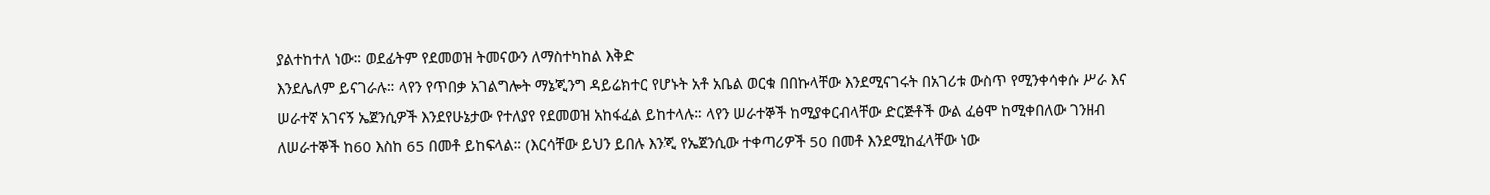ያልተከተለ ነው። ወደፊትም የደመወዝ ትመናውን ለማስተካከል እቅድ
እንደሌለም ይናገራሉ። ላየን የጥበቃ አገልግሎት ማኔጂንግ ዳይሬክተር የሆኑት አቶ አቤል ወርቁ በበኩላቸው እንደሚናገሩት በአገሪቱ ውስጥ የሚንቀሳቀሱ ሥራ እና ሠራተኛ አገናኝ ኤጀንሲዎች እንደየሁኔታው የተለያየ የደመወዝ አከፋፈል ይከተላሉ። ላየን ሠራተኞች ከሚያቀርብላቸው ድርጅቶች ውል ፈፅሞ ከሚቀበለው ገንዘብ ለሠራተኞች ከ60 እስከ 65 በመቶ ይከፍላል። (እርሳቸው ይህን ይበሉ እንጂ የኤጀንሲው ተቀጣሪዎች 50 በመቶ እንደሚከፈላቸው ነው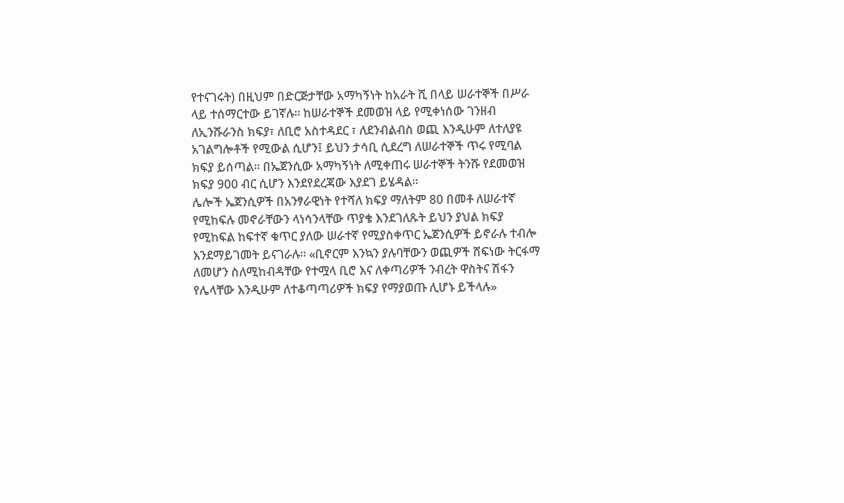የተናገሩት) በዚህም በድርጅታቸው አማካኝነት ከአራት ሺ በላይ ሠራተኞች በሥራ ላይ ተሰማርተው ይገኛሉ። ከሠራተኞች ደመወዝ ላይ የሚቀነሰው ገንዘብ ለኢንሹራንስ ክፍያ፣ ለቢሮ አስተዳደር ፣ ለደንብልብስ ወጪ እንዲሁም ለተለያዩ አገልግሎቶች የሚውል ሲሆን፤ ይህን ታሳቢ ሲደረግ ለሠራተኞች ጥሩ የሚባል ክፍያ ይሰጣል። በኤጀንሲው አማካኝነት ለሚቀጠሩ ሠራተኞች ትንሹ የደመወዝ ክፍያ 900 ብር ሲሆን እንደየደረጃው እያደገ ይሄዳል።
ሌሎች ኤጀንሲዎች በአንፃራዊነት የተሻለ ክፍያ ማለትም 80 በመቶ ለሠራተኛ የሚከፍሉ መኖራቸውን ላነሳንላቸው ጥያቄ እንደገለጹት ይህን ያህል ክፍያ የሚከፍል ከፍተኛ ቁጥር ያለው ሠራተኛ የሚያስቀጥር ኤጀንሲዎች ይኖራሉ ተብሎ እንደማይገመት ይናገራሉ። «ቢኖርም እንኳን ያሉባቸውን ወጪዎች ሸፍነው ትርፋማ ለመሆን ስለሚከብዳቸው የተሟላ ቢሮ እና ለቀጣሪዎች ንብረት ዋስትና ሽፋን የሌላቸው እንዲሁም ለተቆጣጣሪዎች ክፍያ የማያወጡ ሊሆኑ ይችላሉ»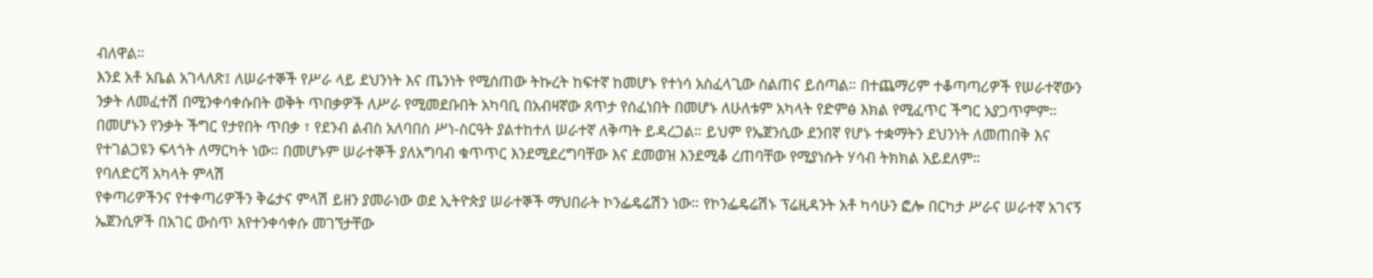ብለዋል።
እንደ አቶ አቤል አገላለጽ፤ ለሠራተኞች የሥራ ላይ ደህንነት እና ጤንነት የሚሰጠው ትኩረት ከፍተኛ ከመሆኑ የተነሳ አስፈላጊው ስልጠና ይሰጣል። በተጨማሪም ተቆጣጣሪዎች የሠራተኛውን ንቃት ለመፈተሽ በሚንቀሳቀሱበት ወቅት ጥበቃዎች ለሥራ የሚመደቡበት አካባቢ በአብዛኛው ጸጥታ የሰፈነበት በመሆኑ ለሁለቱም አካላት የድምፅ እክል የሚፈጥር ችግር አያጋጥምም። በመሆኑን የንቃት ችግር የታየበት ጥበቃ ፣ የደንብ ልብስ አለባበስ ሥነ-ስርዓት ያልተከተለ ሠራተኛ ለቅጣት ይዳረጋል። ይህም የኤጀንሲው ደንበኛ የሆኑ ተቋማትን ደህንነት ለመጠበቅ እና የተገልጋዩን ፍላጎት ለማርካት ነው። በመሆኑም ሠራተኞች ያለአግባብ ቁጥጥር እንደሚደረግባቸው እና ደመወዝ እንደሚቆ ረጠባቸው የሚያነሱት ሃሳብ ትክክል አይደለም።
የባለድርሻ አካላት ምላሽ
የቀጣሪዎችንና የተቀጣሪዎችን ቅሬታና ምላሽ ይዘን ያመራነው ወደ ኢትዮጵያ ሠራተኞች ማህበራት ኮንፌዴሬሽን ነው። የኮንፌዴሬሽኑ ፕሬዚዳንት አቶ ካሳሁን ፎሎ በርካታ ሥራና ሠራተኛ አገናኝ ኤጀንሲዎች በአገር ውስጥ እየተንቀሳቀሱ መገኘታቸው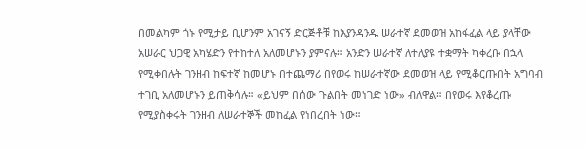በመልካም ጎኑ የሚታይ ቢሆንም አገናኝ ድርጅቶቹ ከእያንዳንዱ ሠራተኛ ደመወዝ አከፋፈል ላይ ያላቸው አሠራር ህጋዊ አካሄድን የተከተለ አለመሆኑን ያምናሉ። አንድን ሠራተኛ ለተለያዩ ተቋማት ካቀረቡ በኋላ የሚቀበሉት ገንዘብ ከፍተኛ ከመሆኑ በተጨማሪ በየወሩ ከሠራተኛው ደመወዝ ላይ የሚቆርጡበት አግባብ ተገቢ አለመሆኑን ይጠቅሳሉ። «ይህም በሰው ጉልበት መነገድ ነው» ብለዋል። በየወሩ እየቆረጡ የሚያስቀሩት ገንዘብ ለሠራተኞች መከፈል የነበረበት ነው።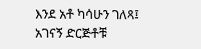እንደ አቶ ካሳሁን ገለጻ፤ አገናኝ ድርጅቶቹ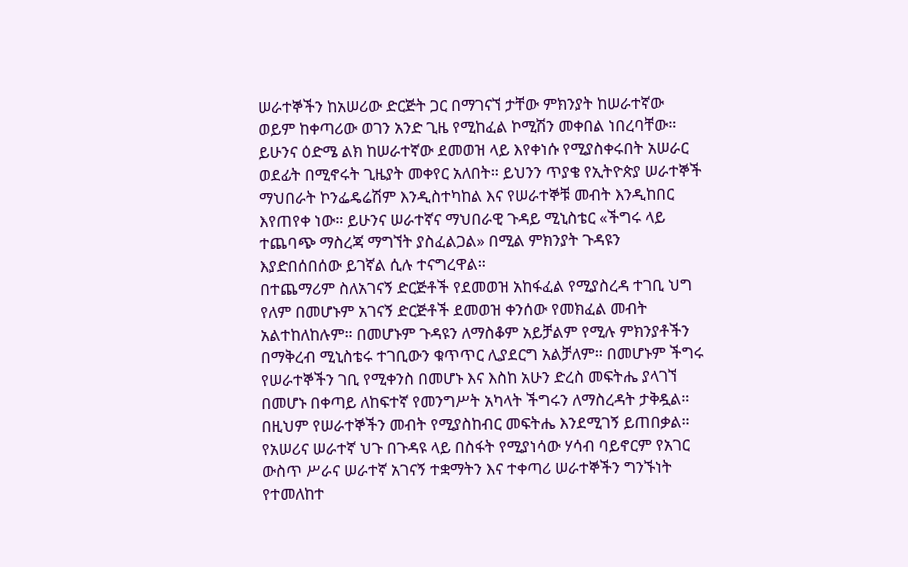ሠራተኞችን ከአሠሪው ድርጅት ጋር በማገናኘ ታቸው ምክንያት ከሠራተኛው ወይም ከቀጣሪው ወገን አንድ ጊዜ የሚከፈል ኮሚሽን መቀበል ነበረባቸው። ይሁንና ዕድሜ ልክ ከሠራተኛው ደመወዝ ላይ እየቀነሱ የሚያስቀሩበት አሠራር ወደፊት በሚኖሩት ጊዜያት መቀየር አለበት። ይህንን ጥያቄ የኢትዮጵያ ሠራተኞች ማህበራት ኮንፌዴሬሽም እንዲስተካከል እና የሠራተኞቹ መብት እንዲከበር እየጠየቀ ነው። ይሁንና ሠራተኛና ማህበራዊ ጉዳይ ሚኒስቴር «ችግሩ ላይ ተጨባጭ ማስረጃ ማግኘት ያስፈልጋል» በሚል ምክንያት ጉዳዩን እያድበሰበሰው ይገኛል ሲሉ ተናግረዋል።
በተጨማሪም ስለአገናኝ ድርጅቶች የደመወዝ አከፋፈል የሚያስረዳ ተገቢ ህግ የለም በመሆኑም አገናኝ ድርጅቶች ደመወዝ ቀንሰው የመክፈል መብት አልተከለከሉም። በመሆኑም ጉዳዩን ለማስቆም አይቻልም የሚሉ ምክንያቶችን በማቅረብ ሚኒስቴሩ ተገቢውን ቁጥጥር ሊያደርግ አልቻለም። በመሆኑም ችግሩ የሠራተኞችን ገቢ የሚቀንስ በመሆኑ እና እስከ አሁን ድረስ መፍትሔ ያላገኘ በመሆኑ በቀጣይ ለከፍተኛ የመንግሥት አካላት ችግሩን ለማስረዳት ታቅዷል። በዚህም የሠራተኞችን መብት የሚያስከብር መፍትሔ እንደሚገኝ ይጠበቃል።
የአሠሪና ሠራተኛ ህጉ በጉዳዩ ላይ በስፋት የሚያነሳው ሃሳብ ባይኖርም የአገር ውስጥ ሥራና ሠራተኛ አገናኝ ተቋማትን እና ተቀጣሪ ሠራተኞችን ግንኙነት የተመለከተ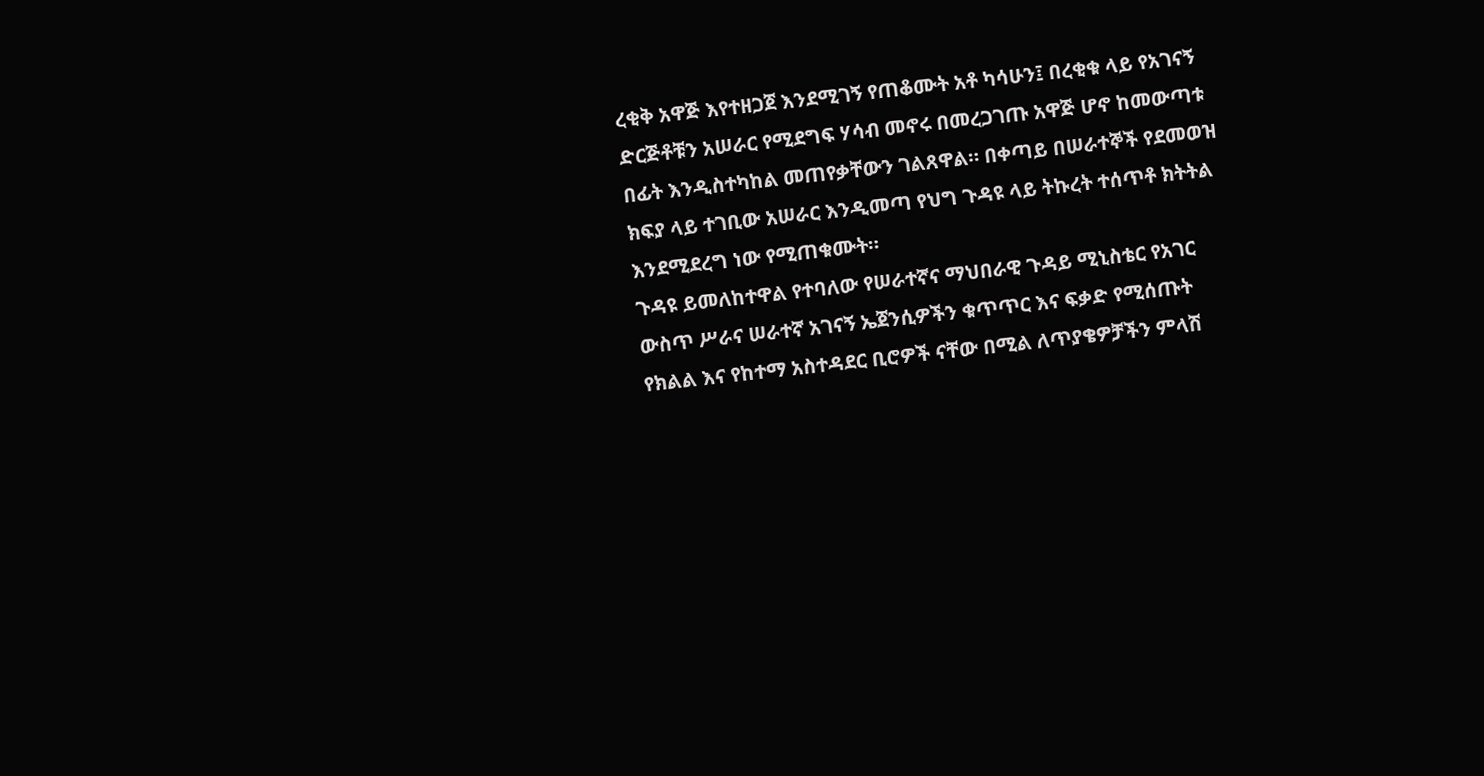ረቂቅ አዋጅ እየተዘጋጀ እንደሚገኝ የጠቆሙት አቶ ካሳሁን፤ በረቂቁ ላይ የአገናኝ ድርጅቶቹን አሠራር የሚደግፍ ሃሳብ መኖሩ በመረጋገጡ አዋጅ ሆኖ ከመውጣቱ በፊት እንዲስተካከል መጠየቃቸውን ገልጸዋል። በቀጣይ በሠራተኞች የደመወዝ ክፍያ ላይ ተገቢው አሠራር እንዲመጣ የህግ ጉዳዩ ላይ ትኩረት ተሰጥቶ ክትትል እንደሚደረግ ነው የሚጠቁሙት።
ጉዳዩ ይመለከተዋል የተባለው የሠራተኛና ማህበራዊ ጉዳይ ሚኒስቴር የአገር ውስጥ ሥራና ሠራተኛ አገናኝ ኤጀንሲዎችን ቁጥጥር እና ፍቃድ የሚሰጡት የክልል እና የከተማ አስተዳደር ቢሮዎች ናቸው በሚል ለጥያቄዎቻችን ምላሽ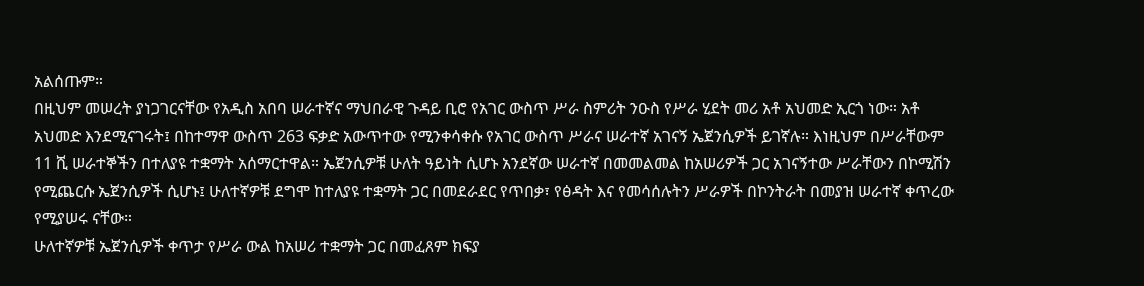አልሰጡም።
በዚህም መሠረት ያነጋገርናቸው የአዲስ አበባ ሠራተኛና ማህበራዊ ጉዳይ ቢሮ የአገር ውስጥ ሥራ ስምሪት ንዑስ የሥራ ሂደት መሪ አቶ አህመድ ኢርጎ ነው። አቶ አህመድ እንደሚናገሩት፤ በከተማዋ ውስጥ 263 ፍቃድ አውጥተው የሚንቀሳቀሱ የአገር ውስጥ ሥራና ሠራተኛ አገናኝ ኤጀንሲዎች ይገኛሉ። እነዚህም በሥራቸውም 11 ሺ ሠራተኞችን በተለያዩ ተቋማት አሰማርተዋል። ኤጀንሲዎቹ ሁለት ዓይነት ሲሆኑ አንደኛው ሠራተኛ በመመልመል ከአሠሪዎች ጋር አገናኝተው ሥራቸውን በኮሚሽን የሚጨርሱ ኤጀንሲዎች ሲሆኑ፤ ሁለተኛዎቹ ደግሞ ከተለያዩ ተቋማት ጋር በመደራደር የጥበቃ፣ የፅዳት እና የመሳሰሉትን ሥራዎች በኮንትራት በመያዝ ሠራተኛ ቀጥረው የሚያሠሩ ናቸው።
ሁለተኛዎቹ ኤጀንሲዎች ቀጥታ የሥራ ውል ከአሠሪ ተቋማት ጋር በመፈጸም ክፍያ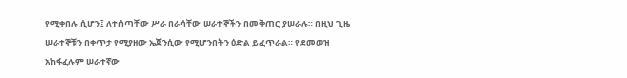የሚቀበሉ ሲሆን፤ ለተሰጣቸው ሥራ በራሳቸው ሠራተኞችን በመቅጠር ያሠራሉ። በዚህ ጊዜ ሠራተኞቹን በቀጥታ የሚያዘው ኤጀንሲው የሚሆንበትን ዕድል ይፈጥራል። የደመወዝ አከፋፈሉም ሠራተኛው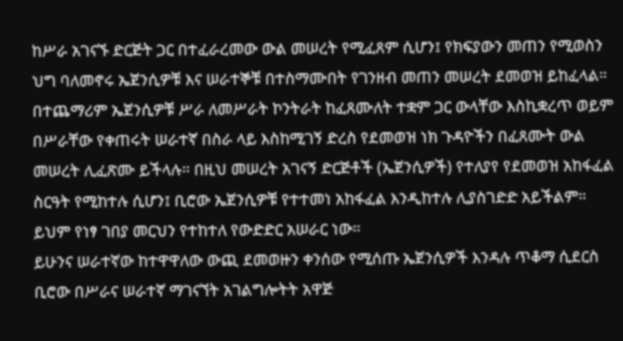ከሥራ አገናኙ ድርጅት ጋር በተፈራረመው ውል መሠረት የሚፈጸም ሲሆን፤ የክፍያውን መጠን የሚወስን ህግ ባለመኖሩ ኤጀንሲዎቹ እና ሠራተኞቹ በተስማሙበት የገንዘብ መጠን መሠረት ደመወዝ ይከፈላል።
በተጨማሪም ኤጀንሲዎቹ ሥራ ለመሥራት ኮንትራት ከፈጸሙለት ተቋም ጋር ውላቸው እስኪቋረጥ ወይም በሥራቸው የቀጠሩት ሠራተኛ በስራ ላይ እስከሚገኝ ድረስ የደመወዝ ነክ ጉዳዮችን በፈጸሙት ውል መሠረት ሊፈጽሙ ይችላሉ። በዚህ መሠረት አገናኝ ድርጅቶች (ኤጀንሲዎች) የተለያየ የደመወዝ አከፋፈል ስርዓት የሚከተሉ ሲሆን፤ ቢሮው ኤጀንሲዎቹ የተተመነ አከፋፈል እንዲከተሉ ሊያስገድድ አይችልም። ይህም የነፃ ገበያ መርህን የተከተለ የውድድር አሠራር ነው።
ይሁንና ሠራተኛው ከተዋዋለው ውጪ ደመወዙን ቀንሰው የሚሰጡ ኤጀንሲዎች እንዳሉ ጥቆማ ሲደርስ ቢሮው በሥራና ሠራተኛ ማገናኘት አገልግሎትት አዋጅ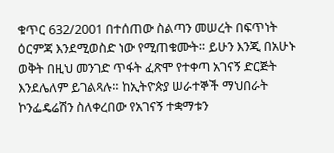ቁጥር 632/2001 በተሰጠው ስልጣን መሠረት በፍጥነት ዕርምጃ እንደሚወስድ ነው የሚጠቁሙት። ይሁን እንጂ በአሁኑ ወቅት በዚህ መንገድ ጥፋት ፈጽሞ የተቀጣ አገናኝ ድርጅት እንደሌለም ይገልጻሉ። ከኢትዮጵያ ሠራተኞች ማህበራት ኮንፌዴሬሽን ስለቀረበው የአገናኝ ተቋማቱን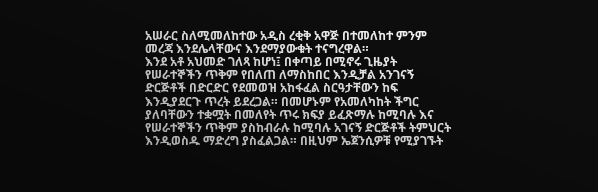አሠራር ስለሚመለከተው አዲስ ረቂቅ አዋጅ በተመለከተ ምንም መረጃ እንደሌላቸውና እንደማያውቁት ተናግረዋል።
እንደ አቶ አህመድ ገለጻ ከሆነ፤ በቀጣይ በሚኖሩ ጊዜያት የሠራተኞችን ጥቅም የበለጠ ለማስከበር እንዲቻል አንገናኝ ድርጅቶች በድርድር የደመወዝ አከፋፈል ስርዓታቸውን ከፍ እንዲያደርጉ ጥረት ይደረጋል። በመሆኑም የአመለካከት ችግር ያለባቸውን ተቋሟት በመለየት ጥሩ ክፍያ ይፈጽማሉ ከሚባሉ እና የሠራተኞችን ጥቅም ያስከብራሉ ከሚባሉ አገናኝ ድርጅቶች ትምህርት እንዲወስዱ ማድረግ ያስፈልጋል። በዚህም ኤጀንሲዎቹ የሚያገኙት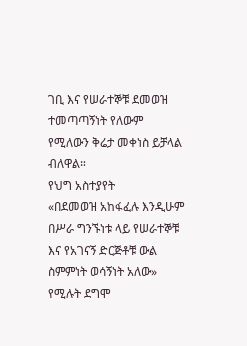ገቢ እና የሠራተኞቹ ደመወዝ ተመጣጣኝነት የለውም የሚለውን ቅሬታ መቀነስ ይቻላል ብለዋል።
የህግ አስተያየት
«በደመወዝ አከፋፈሉ እንዲሁም በሥራ ግንኙነቱ ላይ የሠራተኞቹ እና የአገናኝ ድርጅቶቹ ውል ስምምነት ወሳኝነት አለው» የሚሉት ደግሞ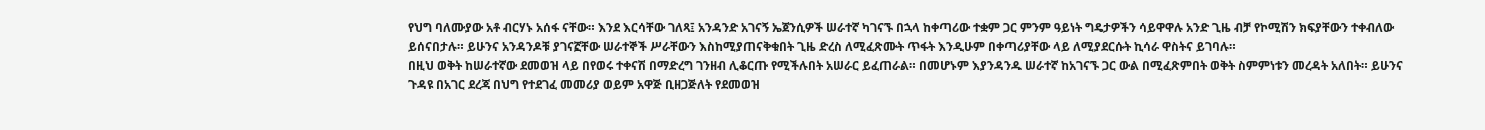የህግ ባለሙያው አቶ ብርሃኑ አሰፋ ናቸው። እንደ እርሳቸው ገለጻ፤ አንዳንድ አገናኝ ኤጀንሲዎች ሠራተኛ ካገናኙ በኋላ ከቀጣሪው ተቋም ጋር ምንም ዓይነት ግዴታዎችን ሳይዋዋሉ አንድ ጊዜ ብቻ የኮሚሽን ክፍያቸውን ተቀብለው ይሰናበታሉ። ይሁንና አንዳንዶቹ ያገናኟቸው ሠራተኞች ሥራቸውን እስከሚያጠናቅቁበት ጊዜ ድረስ ለሚፈጽሙት ጥፋት እንዲሁም በቀጣሪያቸው ላይ ለሚያደርሱት ኪሳራ ዋስትና ይገባሉ።
በዚህ ወቅት ከሠራተኛው ደመወዝ ላይ በየወሩ ተቀናሽ በማድረግ ገንዘብ ሊቆርጡ የሚችሉበት አሠራር ይፈጠራል። በመሆኑም እያንዳንዱ ሠራተኛ ከአገናኙ ጋር ውል በሚፈጽምበት ወቅት ስምምነቱን መረዳት አለበት። ይሁንና ጉዳዩ በአገር ደረጃ በህግ የተደገፈ መመሪያ ወይም አዋጅ ቢዘጋጅለት የደመወዝ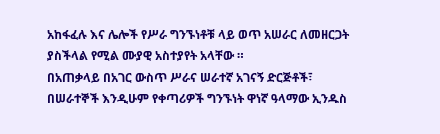አከፋፈሉ እና ሌሎች የሥራ ግንኙነቶቹ ላይ ወጥ አሠራር ለመዘርጋት ያስችላል የሚል ሙያዊ አስተያየት አላቸው ።
በአጠቃላይ በአገር ውስጥ ሥራና ሠራተኛ አገናኝ ድርጅቶች፣ በሠራተኞች እንዲሁም የቀጣሪዎች ግንኙነት ዋነኛ ዓላማው ኢንዱስ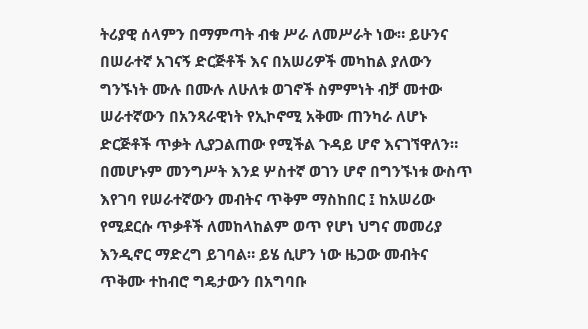ትሪያዊ ሰላምን በማምጣት ብቁ ሥራ ለመሥራት ነው። ይሁንና በሠራተኛ አገናኝ ድርጅቶች እና በአሠሪዎች መካከል ያለውን ግንኙነት ሙሉ በሙሉ ለሁለቱ ወገኖች ስምምነት ብቻ መተው ሠራተኛውን በአንጻራዊነት የኢኮኖሚ አቅሙ ጠንካራ ለሆኑ ድርጅቶች ጥቃት ሊያጋልጠው የሚችል ጉዳይ ሆኖ እናገኘዋለን።
በመሆኑም መንግሥት እንደ ሦስተኛ ወገን ሆኖ በግንኙነቱ ውስጥ እየገባ የሠራተኛውን መብትና ጥቅም ማስከበር ፤ ከአሠሪው የሚደርሱ ጥቃቶች ለመከላከልም ወጥ የሆነ ህግና መመሪያ እንዲኖር ማድረግ ይገባል። ይሄ ሲሆን ነው ዜጋው መብትና ጥቅሙ ተከብሮ ግዴታውን በአግባቡ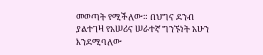መወጣት የሚችለው። በህግና ደንብ ያልተገዛ የአሠሪና ሠራተኛ ግንኙነት አሁን እንደሚባለው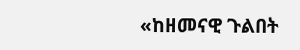«ከዘመናዊ ጉልበት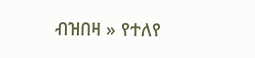ብዝበዛ » የተለየ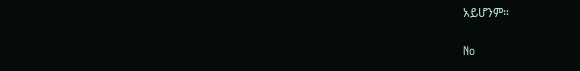አይሆንም።

No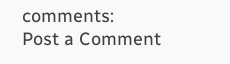comments:
Post a Comment